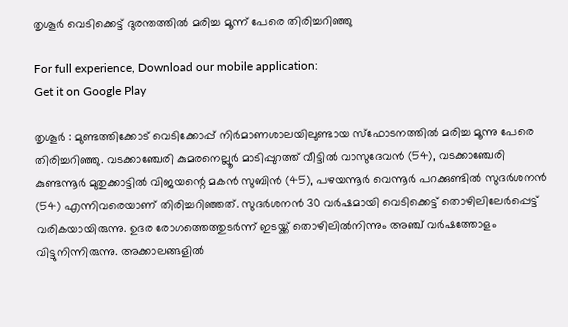തൃശൂർ വെടിക്കെട്ട് ദുരന്തത്തിൽ മരിച്ച മൂന്ന് പേരെ തിരിച്ചറിഞ്ഞു

For full experience, Download our mobile application:
Get it on Google Play

തൃശൂർ : മുണ്ടത്തിക്കോട്‌ വെടിക്കോപ്പ്‌ നിർമാണശാലയിലുണ്ടായ സ്‌ഫോടനത്തിൽ മരിച്ച മൂന്നു പേരെ തിരിച്ചറിഞ്ഞു. വടക്കാഞ്ചേരി കുമരനെല്ലൂർ മാടിപ്പുറത്ത് വീട്ടിൽ വാസുദേവൻ (54), വടക്കാഞ്ചേരി കുണ്ടന്നൂർ മുതുക്കാട്ടിൽ വിജയന്റെ മകൻ സുബിൻ (45), പഴയന്നൂർ വെന്നൂർ പറക്കുണ്ടിൽ സുദർശനൻ (54) എന്നിവരെയാണ്‌ തിരിച്ചറിഞ്ഞത്‌. സുദർശനൻ 30 വര്‍ഷമായി വെടിക്കെട്ട് തൊഴിലിലേര്‍പ്പെട്ട് വരികയായിരുന്നു. ഉദര രോഗത്തെത്തുടര്‍ന്ന് ഇടയ്ക്ക് തൊഴിലില്‍നിന്നും അഞ്ച് വര്‍ഷത്തോളം വിട്ടുനിന്നിരുന്നു. അക്കാലങ്ങളില്‍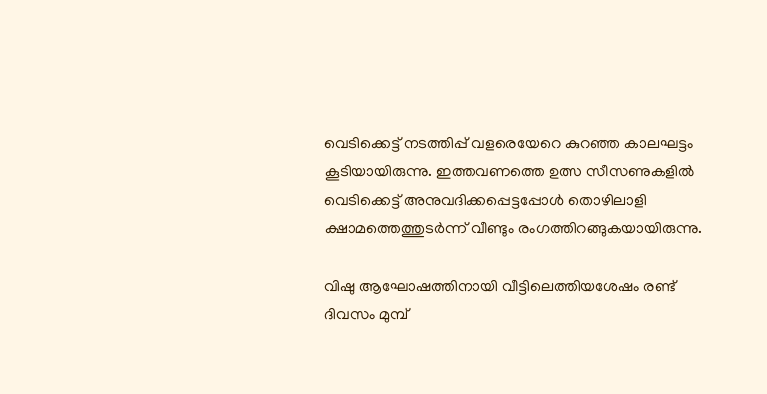വെടിക്കെട്ട് നടത്തിപ്പ് വളരെയേറെ കുറഞ്ഞ കാലഘട്ടം കൂടിയായിരുന്നു. ഇത്തവണത്തെ ഉത്സ സീസണുകളില്‍ വെടിക്കെട്ട് അനുവദിക്കപ്പെട്ടപ്പോള്‍ തൊഴിലാളി ക്ഷാമത്തെത്തുടര്‍ന്ന് വീണ്ടും രംഗത്തിറങ്ങുകയായിരുന്നു.

വിഷു ആഘോഷത്തിനായി വീട്ടിലെത്തിയശേഷം രണ്ട് ദിവസം മുമ്പ്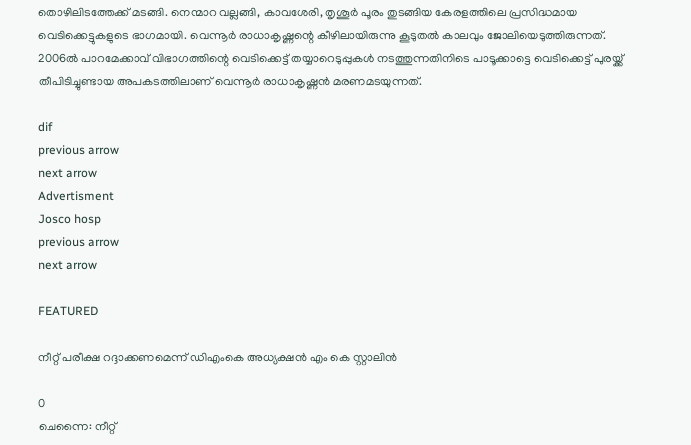തൊഴിലിടത്തേക്ക് മടങ്ങി. നെന്മാറ വല്ലങ്ങി, കാവശേരി, തൃശൂര്‍ പൂരം തുടങ്ങിയ കേരളത്തിലെ പ്രസിദ്ധമായ വെടിക്കെട്ടുകളുടെ ഭാഗമായി. വെന്നൂര്‍ രാധാകൃഷ്ണന്റെ കീഴിലായിരുന്നു കൂടുതല്‍ കാലവും ജോലിയെടുത്തിരുന്നത്. 2006ല്‍ പാറമേക്കാവ് വിഭാഗത്തിന്റെ വെടിക്കെട്ട് തയ്യാറെടുപ്പുകള്‍ നടത്തുന്നതിനിടെ പാടൂക്കാട്ടെ വെടിക്കെട്ട് പുരയ്ക്ക് തീപിടിച്ചുണ്ടായ അപകടത്തിലാണ് വെന്നൂര്‍ രാധാകൃഷ്ണന്‍ മരണമടയുന്നത്.

dif
previous arrow
next arrow
Advertisment
Josco hosp
previous arrow
next arrow

FEATURED

നീറ്റ് പരീക്ഷ റദ്ദാക്കണമെന്ന് ഡിഎംകെ അധ്യക്ഷൻ എം കെ സ്റ്റാലിൻ

0
ചെന്നൈ: നീറ്റ്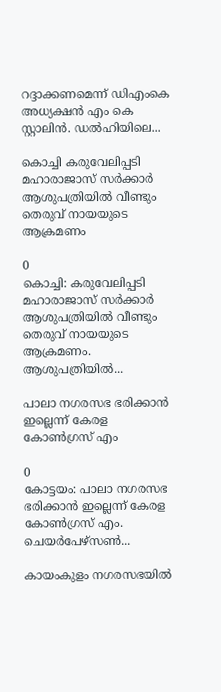റദ്ദാക്കണമെന്ന് ഡിഎംകെ അധ്യക്ഷൻ എം കെ സ്റ്റാലിൻ. ഡൽഹിയിലെ...

കൊച്ചി കരുവേലിപ്പടി മഹാരാജാസ് സർക്കാർ ആശുപത്രിയിൽ വീണ്ടും തെരുവ് നായയുടെ ആക്രമണം

0
കൊച്ചി: കരുവേലിപ്പടി മഹാരാജാസ് സർക്കാർ ആശുപത്രിയിൽ വീണ്ടും തെരുവ് നായയുടെ ആക്രമണം. ആശുപത്രിയിൽ...

പാലാ നഗരസഭ ഭരിക്കാൻ ഇല്ലെന്ന് കേരള കോൺഗ്രസ് എം

0
കോട്ടയം: പാലാ നഗരസഭ ഭരിക്കാൻ ഇല്ലെന്ന് കേരള കോൺഗ്രസ് എം. ചെയർപേഴ്സൺ...

കായംകുളം നഗരസഭയില്‍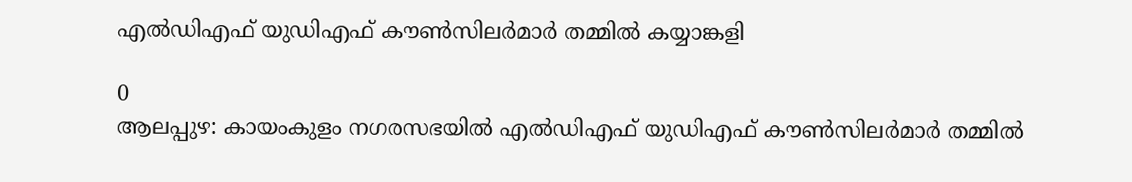എല്‍ഡിഎഫ് യുഡിഎഫ് കൗണ്‍സിലര്‍മാര്‍ തമ്മില്‍ കയ്യാങ്കളി

0
ആലപ്പുഴ: കായംകുളം നഗരസഭയില്‍ എല്‍ഡിഎഫ് യുഡിഎഫ് കൗണ്‍സിലര്‍മാര്‍ തമ്മില്‍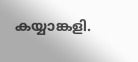കയ്യാങ്കളി.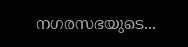നഗരസഭയുടെ...